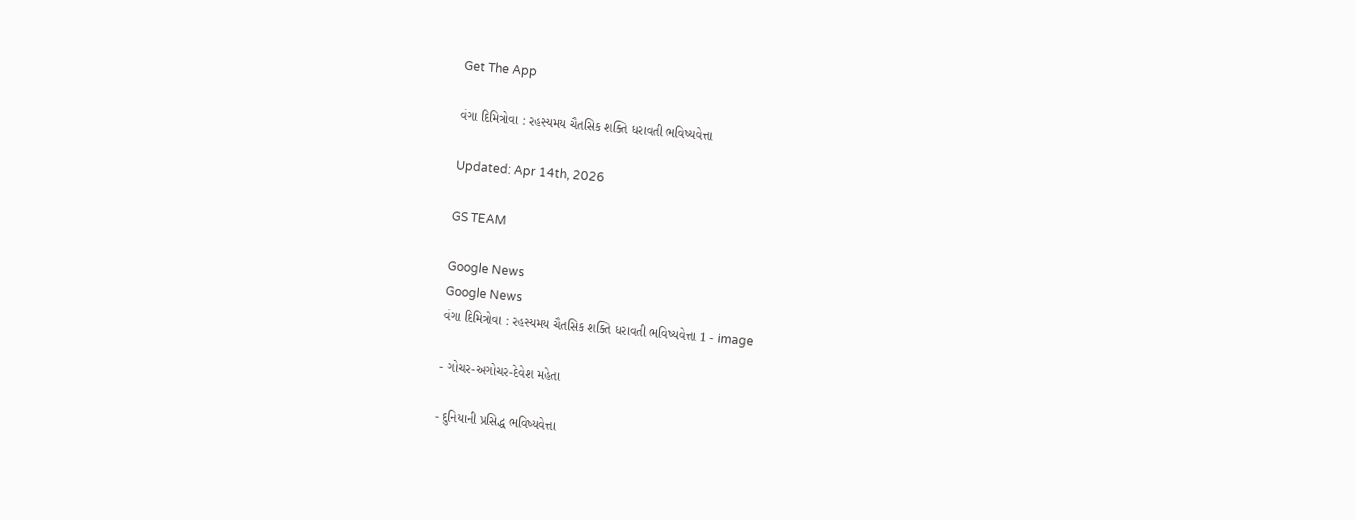Get The App

વંગા દિમિત્રોવા : રહસ્યમય ચૈતસિક શક્તિ ધરાવતી ભવિષ્યવેત્તા

Updated: Apr 14th, 2026

GS TEAM

Google News
Google News
વંગા દિમિત્રોવા : રહસ્યમય ચૈતસિક શક્તિ ધરાવતી ભવિષ્યવેત્તા 1 - image

- ગોચર-અગોચર-દેવેશ મહેતા

- દુનિયાની પ્રસિદ્ધ ભવિષ્યવેત્તા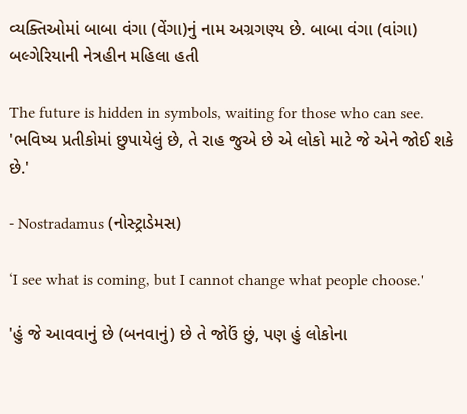વ્યક્તિઓમાં બાબા વંગા (વેંગા)નું નામ અગ્રગણ્ય છે. બાબા વંગા (વાંગા) બલ્ગેરિયાની નેત્રહીન મહિલા હતી

The future is hidden in symbols, waiting for those who can see.  'ભવિષ્ય પ્રતીકોમાં છુપાયેલું છે, તે રાહ જુએ છે એ લોકો માટે જે એને જોઈ શકે છે.'

- Nostradamus (નોસ્ટ્રાડેમસ)

‘I see what is coming, but I cannot change what people choose.'

'હું જે આવવાનું છે (બનવાનું) છે તે જોઉં છું, પણ હું લોકોના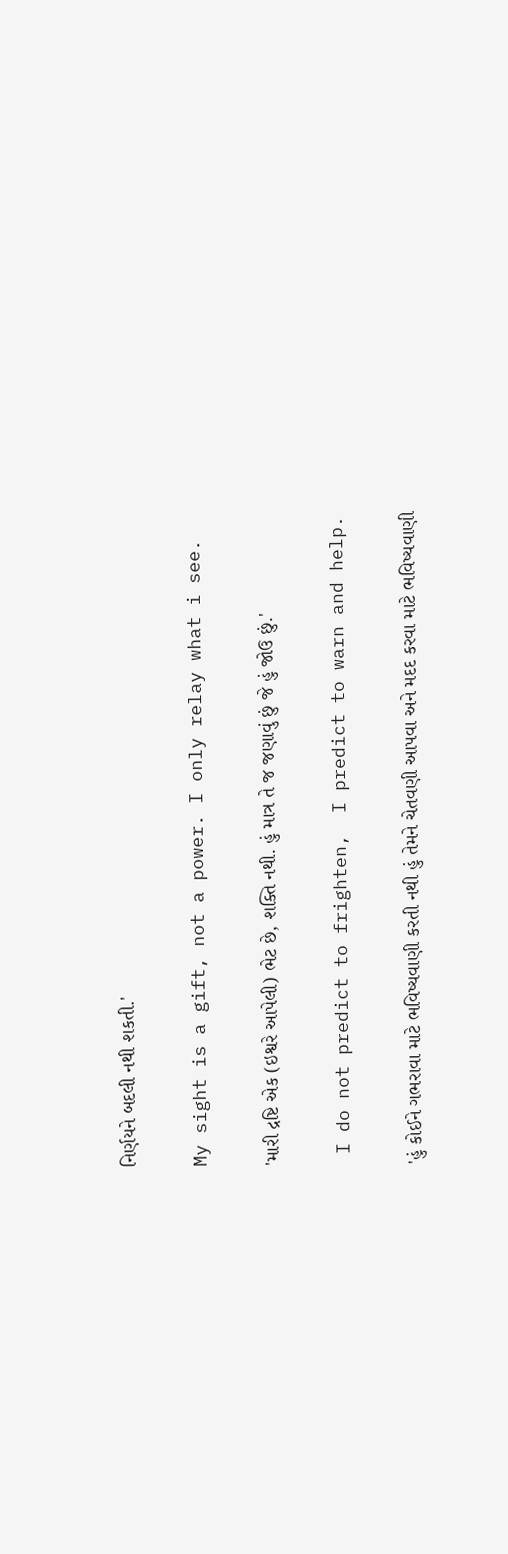નિર્ણયને બદલી નથી શકતી.'

My sight is a gift, not a power. I only relay what i see.

'મારી દ્રષ્ટિ એક (ઇશ્વરે આપેલી) ભેટ છે, શક્તિ નથી. હું માત્ર તે જ જણાવું છું જે હું જોઉ છું.'

 I do not predict to frighten,  I predict to warn and help.

'હું કોઈને ગભરાવા માટે ભવિષ્યવાણી કરતી નથી હું તેમને ચેતવણી આપવા અને મદદ કરવા માટે ભવિષ્યવાણી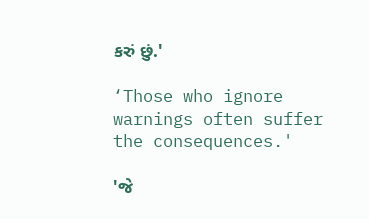કરું છું.'

‘Those who ignore warnings often suffer the consequences.'

'જે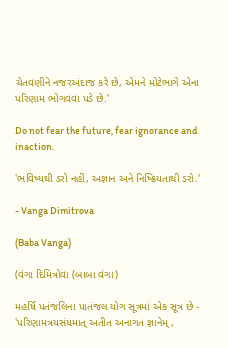ચેતવણીને નજરઅંદાજ કરે છે, એમને મોટેભાગે એના પરિણામ ભોગવવા પડે છે.'

Do not fear the future, fear ignorance and inaction.

'ભવિષ્યથી ડરો નહીં, અજ્ઞાન અને નિષ્ક્રિયતાથી ડરો.'

- Vanga Dimitrova

(Baba Vanga)

(વંગા દિમિત્રોવા (બાબા વંગા)

મહર્ષિ પતંજલિના પાતંજલ યોગ સૂત્રમાં એક સૂત્ર છે - 'પરિણામત્રયસંયમાત્ અતીત અનાગત જ્ઞાનેમ્,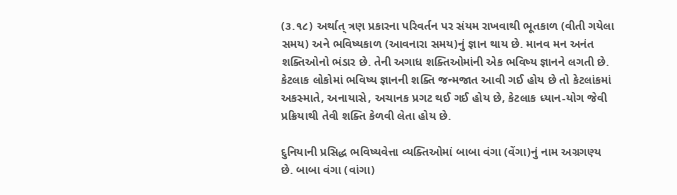(૩.૧૮) અર્થાત્ ત્રણ પ્રકારના પરિવર્તન પર સંયમ રાખવાથી ભૂતકાળ (વીતી ગયેલા સમય) અને ભવિષ્યકાળ (આવનારા સમય)નું જ્ઞાન થાય છે. માનવ મન અનંત શક્તિઓનો ભંડાર છે. તેની અગાધ શક્તિઓમાંની એક ભવિષ્ય જ્ઞાનને લગતી છે. કેટલાક લોકોમાં ભવિષ્ય જ્ઞાનની શક્તિ જન્મજાત આવી ગઈ હોય છે તો કેટલાંકમાં અકસ્માતે, અનાયાસે, અચાનક પ્રગટ થઈ ગઈ હોય છે, કેટલાક ધ્યાન-યોગ જેવી પ્રક્રિયાથી તેવી શક્તિ કેળવી લેતા હોય છે.

દુનિયાની પ્રસિદ્ધ ભવિષ્યવેત્તા વ્યક્તિઓમાં બાબા વંગા (વેંગા)નું નામ અગ્રગણ્ય છે. બાબા વંગા (વાંગા)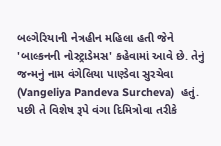બલ્ગેરિયાની નેત્રહીન મહિલા હતી જેને 'બાલ્કનની નોસ્ટ્રાડેમસ' કહેવામાં આવે છે. તેનું જન્મનું નામ વંગેલિયા પાણ્ડેવા સુરચેવા (Vangeliya Pandeva Surcheva)  હતું. પછી તે વિશેષ રૂપે વંગા દિમિત્રોવા તરીકે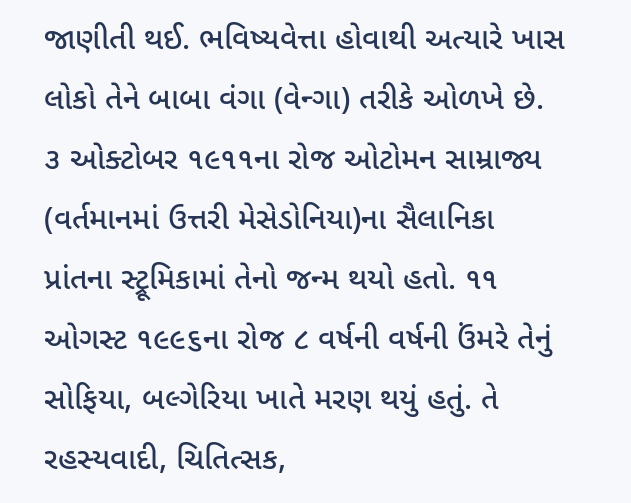જાણીતી થઈ. ભવિષ્યવેત્તા હોવાથી અત્યારે ખાસ લોકો તેને બાબા વંગા (વેન્ગા) તરીકે ઓળખે છે. ૩ ઓક્ટોબર ૧૯૧૧ના રોજ ઓટોમન સામ્રાજ્ય (વર્તમાનમાં ઉત્તરી મેસેડોનિયા)ના સૈલાનિકા પ્રાંતના સ્ટ્રૂમિકામાં તેનો જન્મ થયો હતો. ૧૧ ઓગસ્ટ ૧૯૯૬ના રોજ ૮ વર્ષની વર્ષની ઉંમરે તેનું સોફિયા, બલ્ગેરિયા ખાતે મરણ થયું હતું. તે રહસ્યવાદી, ચિતિત્સક,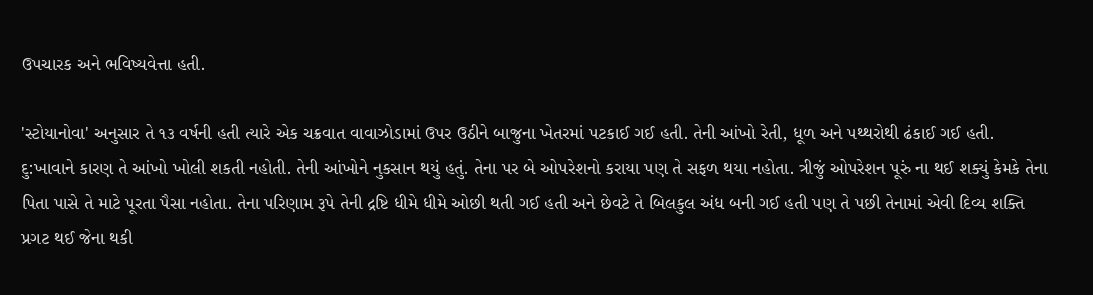ઉપચારક અને ભવિષ્યવેત્તા હતી.

'સ્ટોયાનોવા' અનુસાર તે ૧૩ વર્ષની હતી ત્યારે એક ચક્રવાત વાવાઝોડામાં ઉપર ઉઠીને બાજુના ખેતરમાં પટકાઈ ગઈ હતી. તેની આંખો રેતી, ધૂળ અને પથ્થરોથી ઢંકાઈ ગઈ હતી. દુ:ખાવાને કારણ તે આંખો ખોલી શકતી નહોતી. તેની આંખોને નુકસાન થયું હતું. તેના પર બે ઓપરેશનો કરાયા પણ તે સફળ થયા નહોતા. ત્રીજું ઓપરેશન પૂરું ના થઈ શક્યું કેમકે તેના પિતા પાસે તે માટે પૂરતા પૈસા નહોતા. તેના પરિણામ રૂપે તેની દ્રષ્ટિ ધીમે ધીમે ઓછી થતી ગઈ હતી અને છેવટે તે બિલકુલ અંધ બની ગઈ હતી પણ તે પછી તેનામાં એવી દિવ્ય શક્તિ પ્રગટ થઈ જેના થકી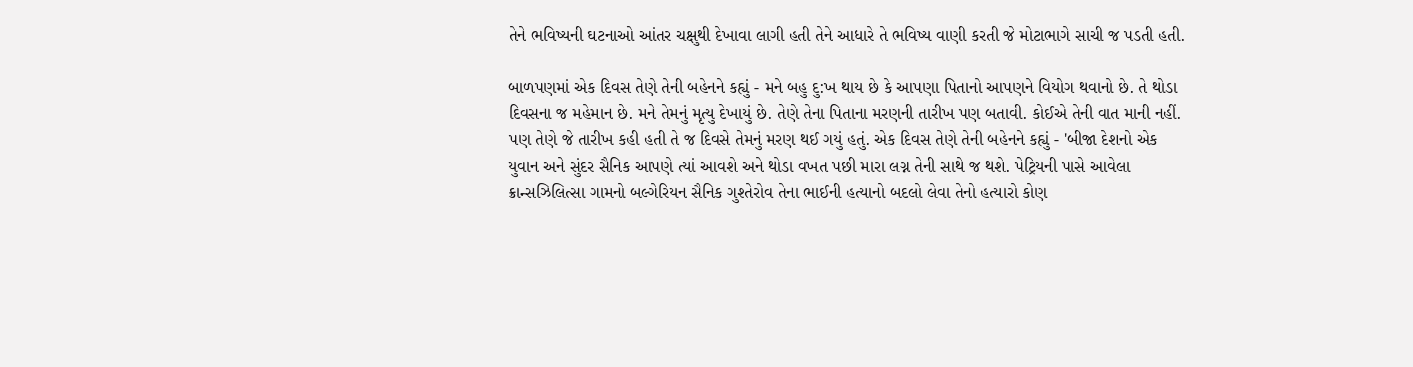તેને ભવિષ્યની ઘટનાઓ આંતર ચક્ષુથી દેખાવા લાગી હતી તેને આધારે તે ભવિષ્ય વાણી કરતી જે મોટાભાગે સાચી જ પડતી હતી.

બાળપણમાં એક દિવસ તેણે તેની બહેનને કહ્યું - મને બહુ દુ:ખ થાય છે કે આપણા પિતાનો આપણને વિયોગ થવાનો છે. તે થોડા દિવસના જ મહેમાન છે. મને તેમનું મૃત્યુ દેખાયું છે. તેણે તેના પિતાના મરણની તારીખ પણ બતાવી. કોઈએ તેની વાત માની નહીં. પણ તેણે જે તારીખ કહી હતી તે જ દિવસે તેમનું મરણ થઈ ગયું હતું. એક દિવસ તેણે તેની બહેનને કહ્યું - 'બીજા દેશનો એક યુવાન અને સુંદર સૈનિક આપણે ત્યાં આવશે અને થોડા વખત પછી મારા લગ્ન તેની સાથે જ થશે. પેટ્રિયની પાસે આવેલા ક્રાન્સઝિલિત્સા ગામનો બલ્ગેરિયન સૈનિક ગુશ્તેરોવ તેના ભાઈની હત્યાનો બદલો લેવા તેનો હત્યારો કોણ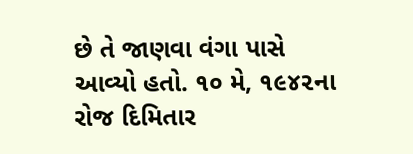છે તે જાણવા વંગા પાસે આવ્યો હતો. ૧૦ મે, ૧૯૪૨ના રોજ દિમિતાર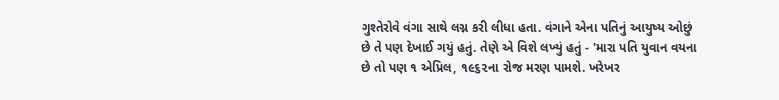ગુશ્તેરોવે વંગા સાથે લગ્ન કરી લીધા હતા. વંગાને એના પતિનું આયુષ્ય ઓછું છે તે પણ દેખાઈ ગયું હતું. તેણે એ વિશે લખ્યું હતું - 'મારા પતિ યુવાન વયના છે તો પણ ૧ એપ્રિલ, ૧૯૬૨ના રોજ મરણ પામશે. ખરેખર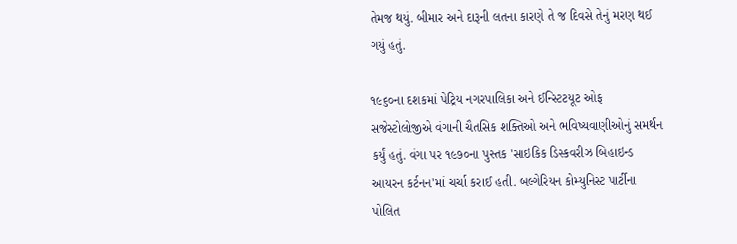તેમજ થયું. બીમાર અને દારૂની લતના કારણે તે જ દિવસે તેનું મરણ થઈ ગયું હતું.

૧૯૬૦ના દશકમાં પેટ્રિય નગરપાલિકા અને ઈન્સ્ટિટયૂટ ઓફ સજેસ્ટોલોજીએ વંગાની ચૈતસિક શક્તિઓ અને ભવિષ્યવાણીઓનું સમર્થન કર્યું હતું. વંગા પર ૧૯૭૦ના પુસ્તક 'સાઇકિક ડિસ્કવરીઝ બિહાઇન્ડ આયરન કર્ટનન'માં ચર્ચા કરાઈ હતી. બલ્ગેરિયન કોમ્યુનિસ્ટ પાર્ટીના પોલિત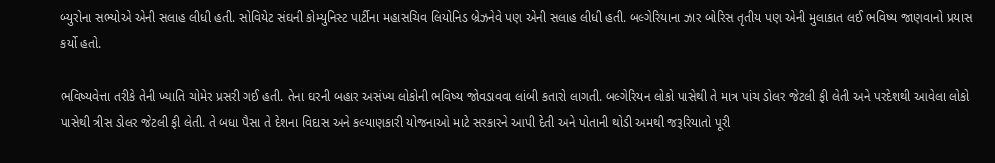બ્યુરોના સભ્યોએ એની સલાહ લીધી હતી. સોવિયેટ સંઘની કોમ્યુનિસ્ટ પાર્ટીના મહાસચિવ લિયોનિડ બ્રેઝનેવે પણ એની સલાહ લીધી હતી. બલ્ગેરિયાના ઝાર બોરિસ તૃતીય પણ એની મુલાકાત લઈ ભવિષ્ય જાણવાનો પ્રયાસ કર્યો હતો.

ભવિષ્યવેત્તા તરીકે તેની ખ્યાતિ ચોમેર પ્રસરી ગઈ હતી. તેના ઘરની બહાર અસંખ્ય લોકોની ભવિષ્ય જોવડાવવા લાંબી કતારો લાગતી. બલ્ગેરિયન લોકો પાસેથી તે માત્ર પાંચ ડોલર જેટલી ફી લેતી અને પરદેશથી આવેલા લોકો પાસેથી ત્રીસ ડોલર જેટલી ફી લેતી. તે બધા પૈસા તે દેશના વિદાસ અને કલ્યાણકારી યોજનાઓ માટે સરકારને આપી દેતી અને પોતાની થોડી અમથી જરૂરિયાતો પૂરી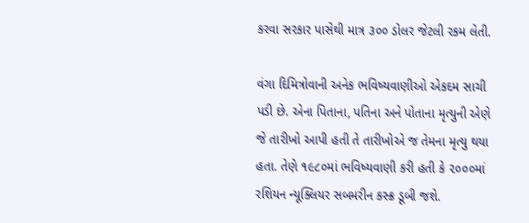કરવા સરકાર પાસેથી માત્ર ૩૦૦ ડોલર જેટલી રકમ લેતી.

વંગા દિમિત્રોવાની અનેક ભવિષ્યવાણીઓ એકદમ સાચી પડી છે. એના પિતાના, પતિના અને પોતાના મૃત્યુની એણે જે તારીખો આપી હતી તે તારીખોએ જ તેમના મૃત્યુ થયા હતા. તેણે ૧૯૮૦માં ભવિષ્યવાણી કરી હતી કે ૨૦૦૦માં રશિયન ન્યૂક્લિયર સબમરીન કસ્ક્ર ડૂબી જશે.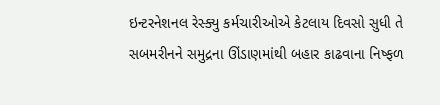ઇન્ટરનેશનલ રેસ્ક્યુ કર્મચારીઓએ કેટલાય દિવસો સુધી તે સબમરીનને સમુદ્રના ઊંડાણમાંથી બહાર કાઢવાના નિષ્ફળ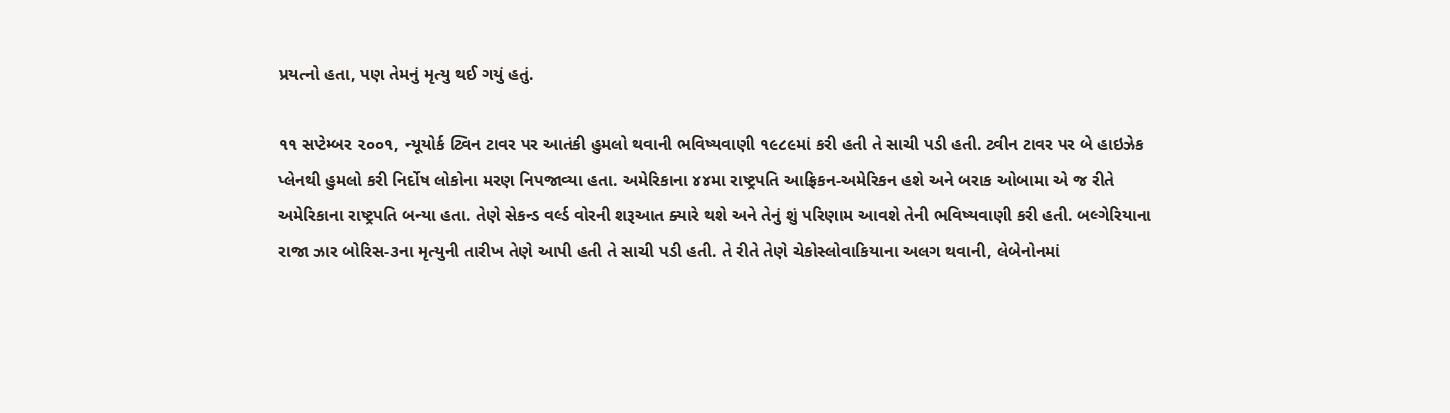પ્રયત્નો હતા, પણ તેમનું મૃત્યુ થઈ ગયું હતું.

૧૧ સપ્ટેમ્બર ૨૦૦૧, ન્યૂયોર્ક ટ્વિન ટાવર પર આતંકી હુમલો થવાની ભવિષ્યવાણી ૧૯૮૯માં કરી હતી તે સાચી પડી હતી. ટ્વીન ટાવર પર બે હાઇઝેક પ્લેનથી હુમલો કરી નિર્દોષ લોકોના મરણ નિપજાવ્યા હતા. અમેરિકાના ૪૪મા રાષ્ટ્રપતિ આફ્રિકન-અમેરિકન હશે અને બરાક ઓબામા એ જ રીતે અમેરિકાના રાષ્ટ્રપતિ બન્યા હતા. તેણે સેકન્ડ વર્લ્ડ વોરની શરૂઆત ક્યારે થશે અને તેનું શું પરિણામ આવશે તેની ભવિષ્યવાણી કરી હતી. બલ્ગેરિયાના રાજા ઝાર બોરિસ-૩ના મૃત્યુની તારીખ તેણે આપી હતી તે સાચી પડી હતી. તે રીતે તેણે ચેકોસ્લોવાકિયાના અલગ થવાની, લેબેનોનમાં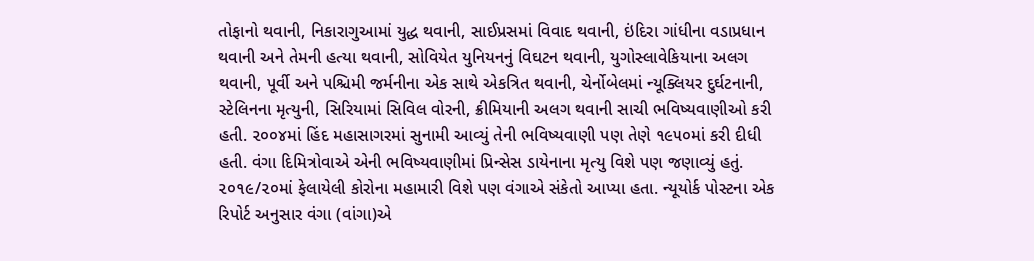તોફાનો થવાની, નિકારાગુઆમાં યુદ્ધ થવાની, સાઈપ્રસમાં વિવાદ થવાની, ઇંદિરા ગાંધીના વડાપ્રધાન થવાની અને તેમની હત્યા થવાની, સોવિયેત યુનિયનનું વિઘટન થવાની, યુગોસ્લાવેકિયાના અલગ થવાની, પૂર્વી અને પશ્ચિમી જર્મનીના એક સાથે એકત્રિત થવાની, ચેર્નોબેલમાં ન્યૂક્લિયર દુર્ઘટનાની, સ્ટેલિનના મૃત્યુની, સિરિયામાં સિવિલ વોરની, ક્રીમિયાની અલગ થવાની સાચી ભવિષ્યવાણીઓ કરી હતી. ૨૦૦૪માં હિંદ મહાસાગરમાં સુનામી આવ્યું તેની ભવિષ્યવાણી પણ તેણે ૧૯૫૦માં કરી દીધી હતી. વંગા દિમિત્રોવાએ એની ભવિષ્યવાણીમાં પ્રિન્સેસ ડાયેનાના મૃત્યુ વિશે પણ જણાવ્યું હતું. ૨૦૧૯/૨૦માં ફેલાયેલી કોરોના મહામારી વિશે પણ વંગાએ સંકેતો આપ્યા હતા. ન્યૂયોર્ક પોસ્ટના એક રિપોર્ટ અનુસાર વંગા (વાંગા)એ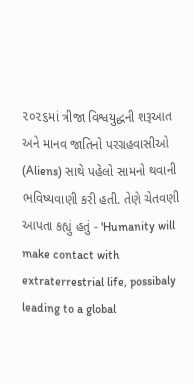૨૦૨૬માં ત્રીજા વિશ્વયુદ્ધની શરૂઆત અને માનવ જાતિનો પરગ્રહવાસીઓ  (Aliens) સાથે પહેલો સામનો થવાની ભવિષ્યવાણી કરી હતી. તેણે ચેતવણી આપતા કહ્યું હતું - 'Humanity will make contact with extraterrestrial life, possibaly leading to a global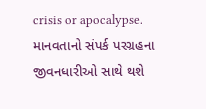crisis or apocalypse.   માનવતાનો સંપર્ક પરગ્રહના જીવનધારીઓ સાથે થશે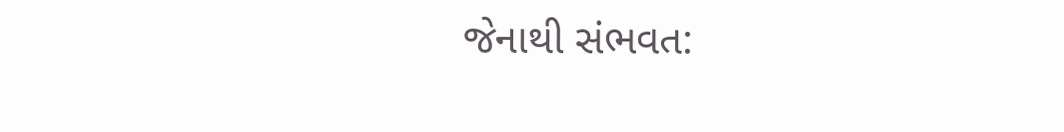જેનાથી સંભવત: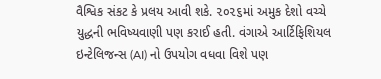વૈશ્વિક સંકટ કે પ્રલય આવી શકે. ૨૦૨૬માં અમુક દેશો વચ્ચે યુદ્ધની ભવિષ્યવાણી પણ કરાઈ હતી. વંગાએ આર્ટિફિશિયલ ઇન્ટેલિજન્સ (AI) નો ઉપયોગ વધવા વિશે પણ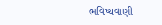ભવિષ્યવાણી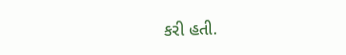કરી હતી.